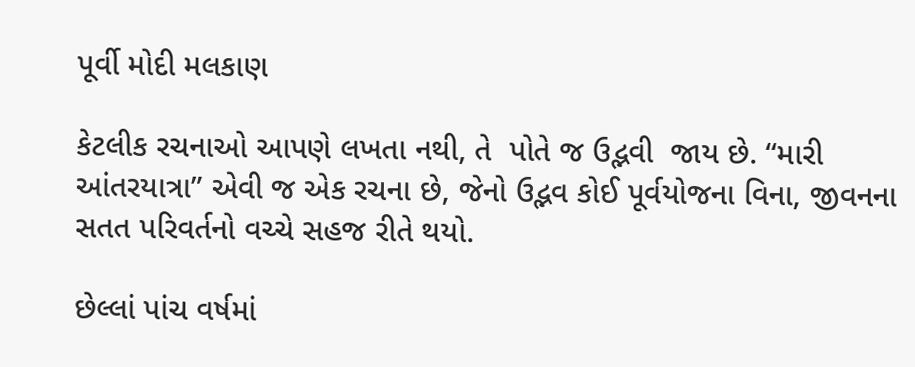પૂર્વી મોદી મલકાણ

કેટલીક રચનાઓ આપણે લખતા નથી, તે  પોતે જ ઉદ્ભવી  જાય છે. “મારી આંતરયાત્રા” એવી જ એક રચના છે, જેનો ઉદ્ભવ કોઈ પૂર્વયોજના વિના, જીવનના સતત પરિવર્તનો વચ્ચે સહજ રીતે થયો.

છેલ્લાં પાંચ વર્ષમાં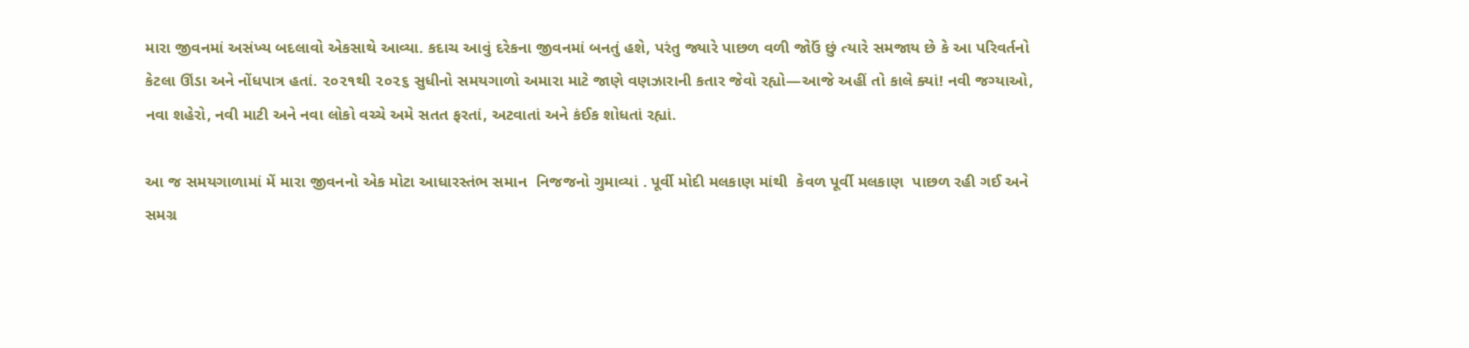મારા જીવનમાં અસંખ્ય બદલાવો એકસાથે આવ્યા. કદાચ આવું દરેકના જીવનમાં બનતું હશે, પરંતુ જ્યારે પાછળ વળી જોઉં છું ત્યારે સમજાય છે કે આ પરિવર્તનો કેટલા ઊંડા અને નોંધપાત્ર હતાં. ૨૦૨૧થી ૨૦૨૬ સુધીનો સમયગાળો અમારા માટે જાણે વણઝારાની કતાર જેવો રહ્યો—આજે અહીં તો કાલે ક્યાં! નવી જગ્યાઓ, નવા શહેરો, નવી માટી અને નવા લોકો વચ્ચે અમે સતત ફરતાં, અટવાતાં અને કંઈક શોધતાં રહ્યાં.

આ જ સમયગાળામાં મેં મારા જીવનનો એક મોટા આધારસ્તંભ સમાન  નિજજનો ગુમાવ્યાં . પૂર્વી મોદી મલકાણ માંથી  કેવળ પૂર્વી મલકાણ  પાછળ રહી ગઈ અને સમગ્ર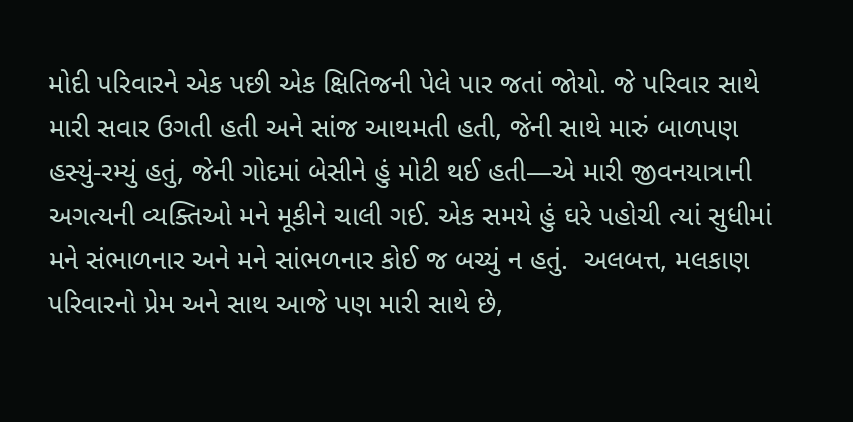મોદી પરિવારને એક પછી એક ક્ષિતિજની પેલે પાર જતાં જોયો. જે પરિવાર સાથે મારી સવાર ઉગતી હતી અને સાંજ આથમતી હતી, જેની સાથે મારું બાળપણ હસ્યું-રમ્યું હતું, જેની ગોદમાં બેસીને હું મોટી થઈ હતી—એ મારી જીવનયાત્રાની અગત્યની વ્યક્તિઓ મને મૂકીને ચાલી ગઈ. એક સમયે હું ઘરે પહોચી ત્યાં સુધીમાં મને સંભાળનાર અને મને સાંભળનાર કોઈ જ બચ્યું ન હતું.  અલબત્ત, મલકાણ પરિવારનો પ્રેમ અને સાથ આજે પણ મારી સાથે છે,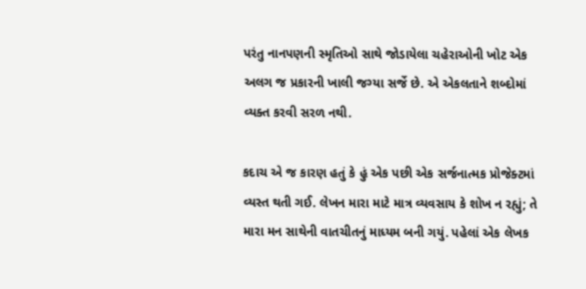પરંતુ નાનપણની સ્મૃતિઓ સાથે જોડાયેલા ચહેરાઓની ખોટ એક અલગ જ પ્રકારની ખાલી જગ્યા સર્જે છે. એ એકલતાને શબ્દોમાં વ્યક્ત કરવી સરળ નથી.

કદાચ એ જ કારણ હતું કે હું એક પછી એક સર્જનાત્મક પ્રોજેક્ટમાં વ્યસ્ત થતી ગઈ. લેખન મારા માટે માત્ર વ્યવસાય કે શોખ ન રહ્યું; તે મારા મન સાથેની વાતચીતનું માધ્યમ બની ગયું. પહેલાં એક લેખક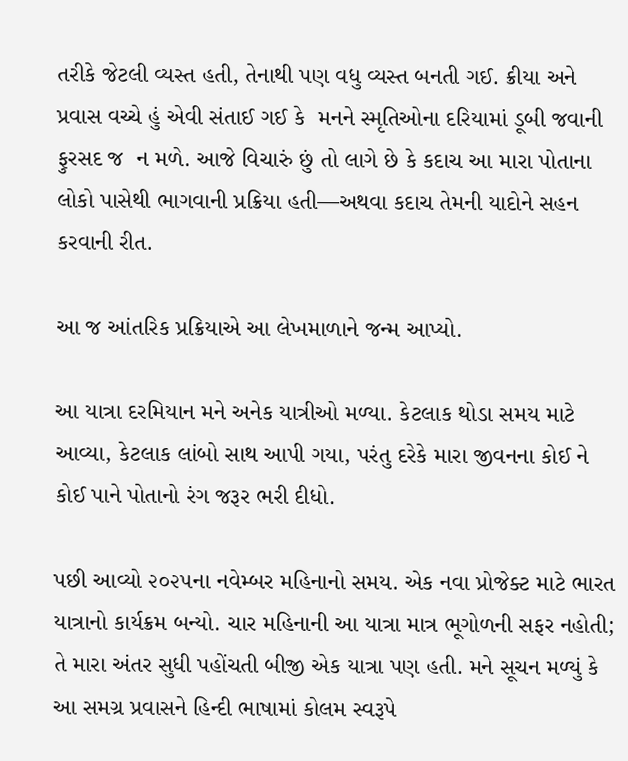તરીકે જેટલી વ્યસ્ત હતી, તેનાથી પણ વધુ વ્યસ્ત બનતી ગઈ. ક્રીયા અને પ્રવાસ વચ્ચે હું એવી સંતાઈ ગઈ કે  મનને સ્મૃતિઓના દરિયામાં ડૂબી જવાની ફુરસદ જ  ન મળે. આજે વિચારું છું તો લાગે છે કે કદાચ આ મારા પોતાના લોકો પાસેથી ભાગવાની પ્રક્રિયા હતી—અથવા કદાચ તેમની યાદોને સહન કરવાની રીત.

આ જ આંતરિક પ્રક્રિયાએ આ લેખમાળાને જન્મ આપ્યો.

આ યાત્રા દરમિયાન મને અનેક યાત્રીઓ મળ્યા. કેટલાક થોડા સમય માટે આવ્યા, કેટલાક લાંબો સાથ આપી ગયા, પરંતુ દરેકે મારા જીવનના કોઈ ને કોઈ પાને પોતાનો રંગ જરૂર ભરી દીધો.

પછી આવ્યો ૨૦૨૫ના નવેમ્બર મહિનાનો સમય. એક નવા પ્રોજેક્ટ માટે ભારત યાત્રાનો કાર્યક્રમ બન્યો. ચાર મહિનાની આ યાત્રા માત્ર ભૂગોળની સફર નહોતી; તે મારા અંતર સુધી પહોંચતી બીજી એક યાત્રા પણ હતી. મને સૂચન મળ્યું કે આ સમગ્ર પ્રવાસને હિન્દી ભાષામાં કોલમ સ્વરૂપે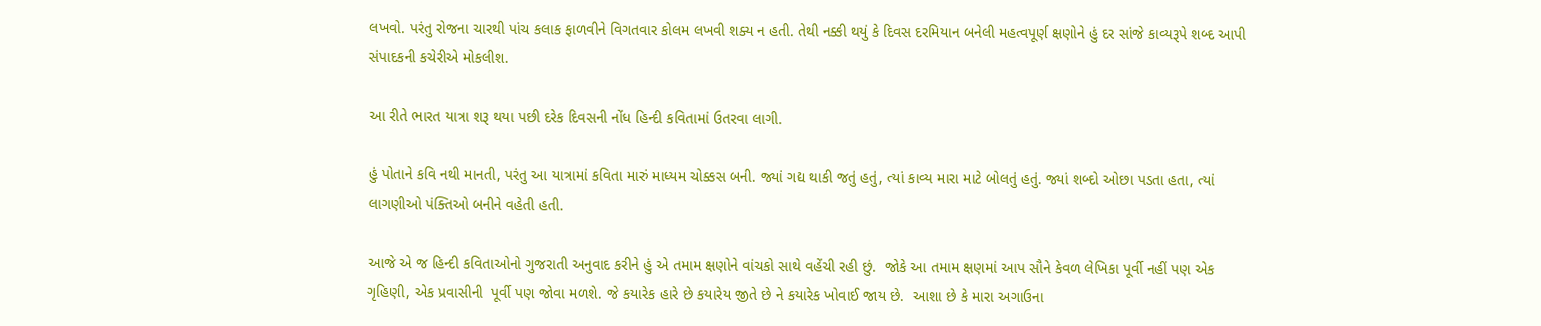લખવો. પરંતુ રોજના ચારથી પાંચ કલાક ફાળવીને વિગતવાર કોલમ લખવી શક્ય ન હતી. તેથી નક્કી થયું કે દિવસ દરમિયાન બનેલી મહત્વપૂર્ણ ક્ષણોને હું દર સાંજે કાવ્યરૂપે શબ્દ આપી સંપાદકની કચેરીએ મોકલીશ.

આ રીતે ભારત યાત્રા શરૂ થયા પછી દરેક દિવસની નોંધ હિન્દી કવિતામાં ઉતરવા લાગી.

હું પોતાને કવિ નથી માનતી, પરંતુ આ યાત્રામાં કવિતા મારું માધ્યમ ચોક્કસ બની. જ્યાં ગદ્ય થાકી જતું હતું, ત્યાં કાવ્ય મારા માટે બોલતું હતું. જ્યાં શબ્દો ઓછા પડતા હતા, ત્યાં લાગણીઓ પંક્તિઓ બનીને વહેતી હતી.

આજે એ જ હિન્દી કવિતાઓનો ગુજરાતી અનુવાદ કરીને હું એ તમામ ક્ષણોને વાંચકો સાથે વહેંચી રહી છું.  જોકે આ તમામ ક્ષણમાં આપ સૌને કેવળ લેખિકા પૂર્વી નહીં પણ એક ગૃહિણી, એક પ્રવાસીની  પૂર્વી પણ જોવા મળશે. જે કયારેક હારે છે કયારેય જીતે છે ને કયારેક ખોવાઈ જાય છે.  આશા છે કે મારા અગાઉના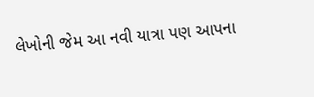લેખોની જેમ આ નવી યાત્રા પણ આપના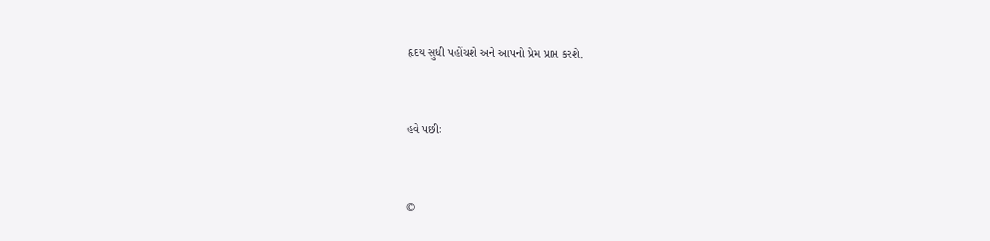હૃદય સુધી પહોંચશે અને આપનો પ્રેમ પ્રાપ્ત કરશે.


હવે પછીઃ


©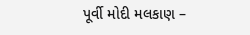પૂર્વી મોદી મલકાણ –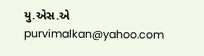યુ.એસ.એ  purvimalkan@yahoo.com